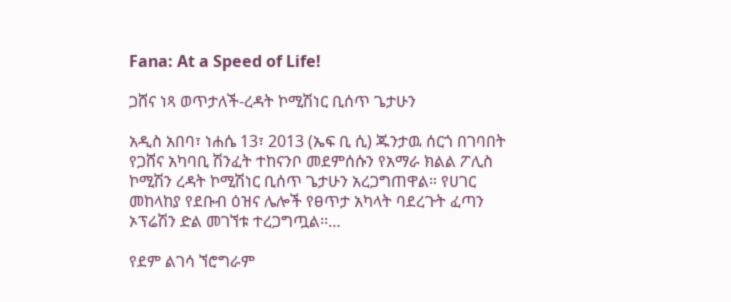Fana: At a Speed of Life!

ጋሸና ነጻ ወጥታለች-ረዳት ኮሚሽነር ቢሰጥ ጌታሁን

አዲስ አበባ፣ ነሐሴ 13፣ 2013 (ኤፍ ቢ ሲ) ጁንታዉ ሰርጎ በገባበት የጋሸና አካባቢ ሽንፈት ተከናንቦ መደምሰሱን የአማራ ክልል ፖሊስ ኮሚሽን ረዳት ኮሚሽነር ቢሰጥ ጌታሁን አረጋግጠዋል። የሀገር መከላከያ የደቡብ ዕዝና ሌሎች የፀጥታ አካላት ባደረጉት ፈጣን ኦፕሬሽን ድል መገኘቱ ተረጋግጧል፡፡…

የደም ልገሳ ኘሮግራም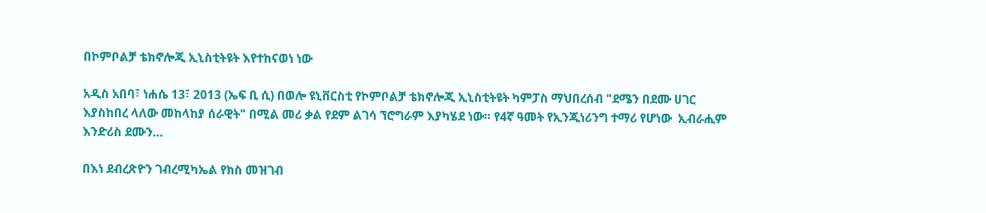በኮምቦልቻ ቴክኖሎጂ ኢኒስቲትዩት እየተከናወነ ነው

አዲስ አበባ፣ ነሐሴ 13፣ 2013 (ኤፍ ቢ ሲ) በወሎ ዩኒቨርስቲ የኮምቦልቻ ቴክኖሎጂ ኢኒስቲትዩት ካምፓስ ማህበረሰብ "ደሜን በደሙ ሀገር እያስከበረ ላለው መከላከያ ሰራዊት" በሚል መሪ ቃል የደም ልገሳ ኘሮግራም እያካሄደ ነው። የ4ኛ ዓመት የኢንጂነሪንግ ተማሪ የሆነው  ኢብራሒም እንድሪስ ደሙን…

በእነ ደብረጽዮን ገብረሚካኤል የክስ መዝገብ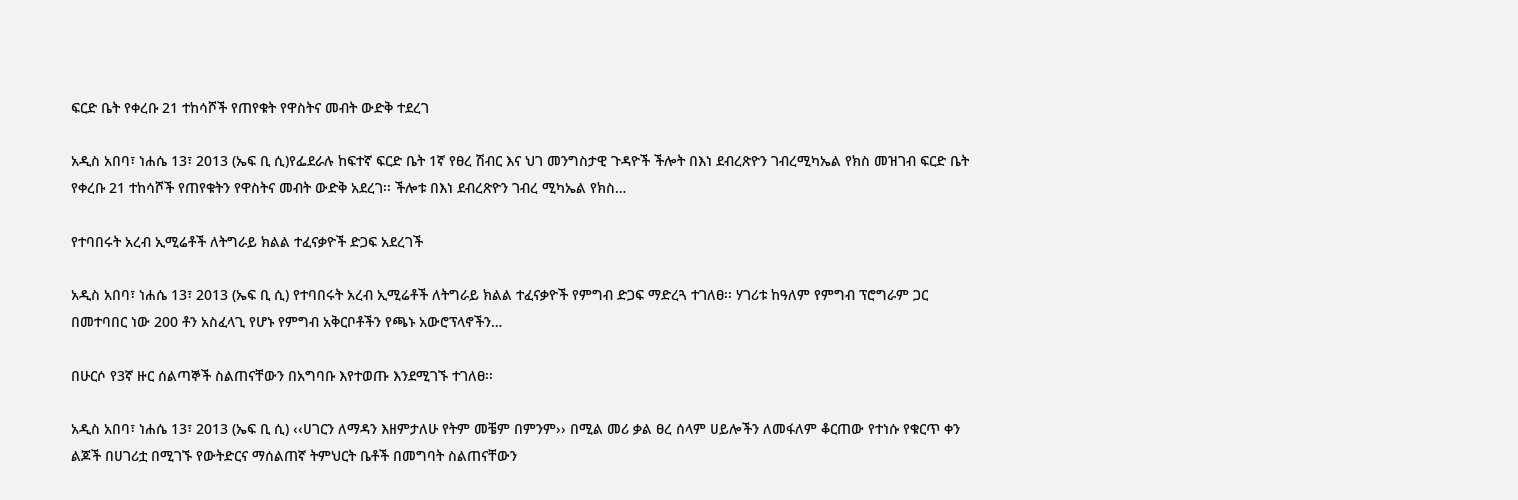ፍርድ ቤት የቀረቡ 21 ተከሳሾች የጠየቁት የዋስትና መብት ውድቅ ተደረገ

አዲስ አበባ፣ ነሐሴ 13፣ 2013 (ኤፍ ቢ ሲ)የፌደራሉ ከፍተኛ ፍርድ ቤት 1ኛ የፀረ ሽብር እና ህገ መንግስታዊ ጉዳዮች ችሎት በእነ ደብረጽዮን ገብረሚካኤል የክስ መዝገብ ፍርድ ቤት የቀረቡ 21 ተከሳሾች የጠየቁትን የዋስትና መብት ውድቅ አደረገ፡፡ ችሎቱ በእነ ደብረጽዮን ገብረ ሚካኤል የክስ…

የተባበሩት አረብ ኢሚሬቶች ለትግራይ ክልል ተፈናቃዮች ድጋፍ አደረገች

አዲስ አበባ፣ ነሐሴ 13፣ 2013 (ኤፍ ቢ ሲ) የተባበሩት አረብ ኢሚሬቶች ለትግራይ ክልል ተፈናቃዮች የምግብ ድጋፍ ማድረጓ ተገለፀ፡፡ ሃገሪቱ ከዓለም የምግብ ፕሮግራም ጋር በመተባበር ነው 200 ቶን አስፈላጊ የሆኑ የምግብ አቅርቦቶችን የጫኑ አውሮፕላኖችን…

በሁርሶ የ3ኛ ዙር ሰልጣኞች ስልጠናቸውን በአግባቡ እየተወጡ እንደሚገኙ ተገለፀ፡፡

አዲስ አበባ፣ ነሐሴ 13፣ 2013 (ኤፍ ቢ ሲ) ‹‹ሀገርን ለማዳን እዘምታለሁ የትም መቼም በምንም›› በሚል መሪ ቃል ፀረ ሰላም ሀይሎችን ለመፋለም ቆርጠው የተነሱ የቁርጥ ቀን ልጆች በሀገሪቷ በሚገኙ የውትድርና ማሰልጠኛ ትምህርት ቤቶች በመግባት ስልጠናቸውን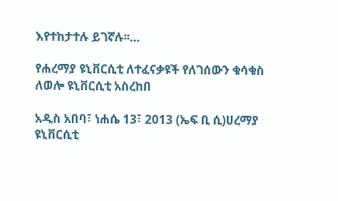እየተከታተሉ ይገኛሉ፡፡…

የሐረማያ ዩኒቨርሲቲ ለተፈናቃዩች የለገሰውን ቁሳቁስ ለወሎ ዩኒቨርሲቲ አስረከበ

አዲስ አበባ፣ ነሐሴ 13፣ 2013 (ኤፍ ቢ ሲ)ሀረማያ ዩኒቨርሲቲ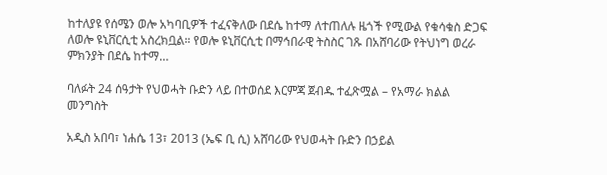ከተለያዩ የሰሜን ወሎ አካባቢዎች ተፈናቅለው በደሴ ከተማ ለተጠለሉ ዜጎች የሚውል የቁሳቁስ ድጋፍ ለወሎ ዩኒቨርሲቲ አስረክቧል። የወሎ ዩኒቨርሲቲ በማኅበራዊ ትስስር ገጹ በአሸባሪው የትህነግ ወረራ ምክንያት በደሴ ከተማ…

ባለፉት 24 ሰዓታት የህወሓት ቡድን ላይ በተወሰደ እርምጃ ጀብዱ ተፈጽሟል – የአማራ ክልል መንግስት

አዲስ አበባ፣ ነሐሴ 13፣ 2013 (ኤፍ ቢ ሲ) አሸባሪው የህወሓት ቡድን በኃይል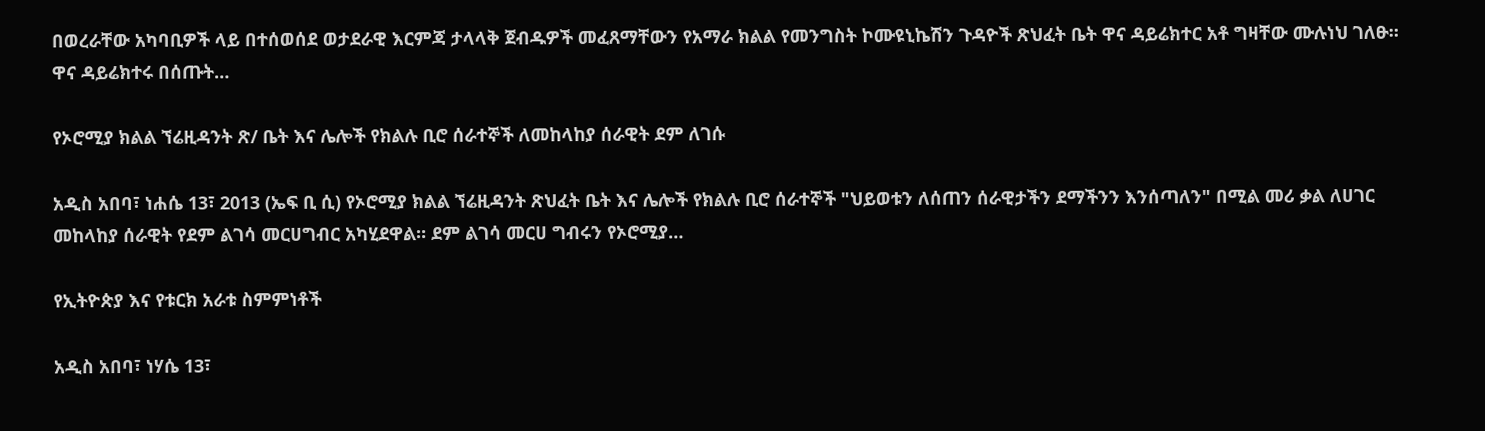በወረራቸው አካባቢዎች ላይ በተሰወሰደ ወታደራዊ እርምጃ ታላላቅ ጀብዱዎች መፈጸማቸውን የአማራ ክልል የመንግስት ኮሙዩኒኬሽን ጉዳዮች ጽህፈት ቤት ዋና ዳይሬክተር አቶ ግዛቸው ሙሉነህ ገለፁ። ዋና ዳይሬክተሩ በሰጡት…

የኦሮሚያ ክልል ኘሬዚዳንት ጽ/ ቤት እና ሌሎች የክልሉ ቢሮ ሰራተኞች ለመከላከያ ሰራዊት ደም ለገሱ

አዲስ አበባ፣ ነሐሴ 13፣ 2013 (ኤፍ ቢ ሲ) የኦሮሚያ ክልል ኘሬዚዳንት ጽህፈት ቤት እና ሌሎች የክልሉ ቢሮ ሰራተኞች "ህይወቱን ለሰጠን ሰራዊታችን ደማችንን እንሰጣለን" በሚል መሪ ቃል ለሀገር መከላከያ ሰራዊት የደም ልገሳ መርሀግብር አካሂደዋል። ደም ልገሳ መርሀ ግብሩን የኦሮሚያ…

የኢትዮጵያ እና የቱርክ አራቱ ስምምነቶች

አዲስ አበባ፣ ነሃሴ 13፣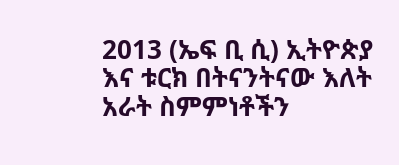2013 (ኤፍ ቢ ሲ) ኢትዮጵያ እና ቱርክ በትናንትናው እለት አራት ስምምነቶችን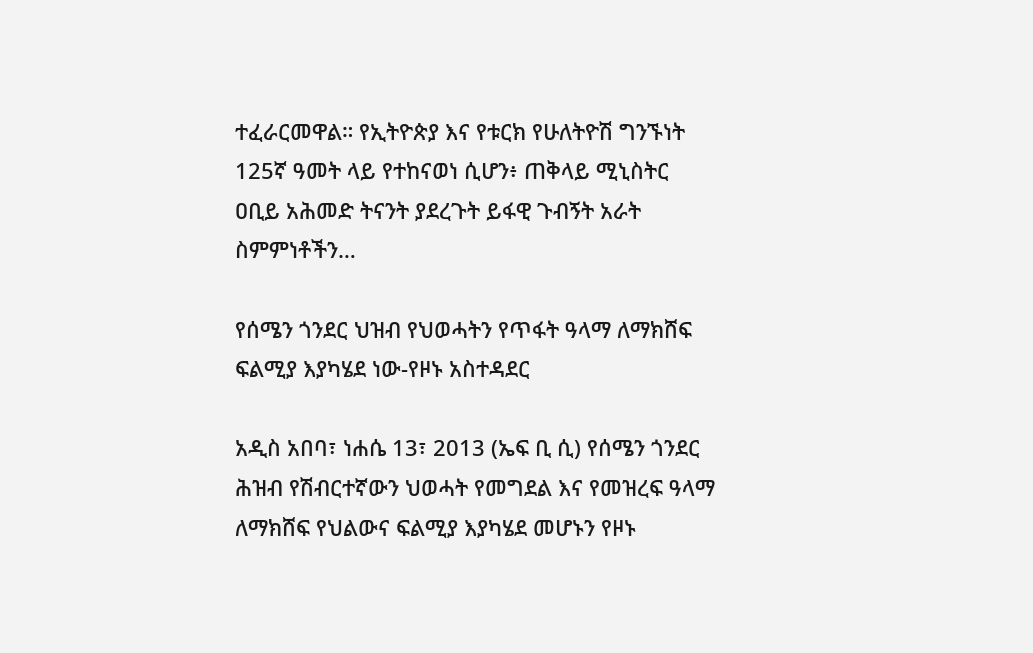ተፈራርመዋል። የኢትዮጵያ እና የቱርክ የሁለትዮሽ ግንኙነት 125ኛ ዓመት ላይ የተከናወነ ሲሆን፥ ጠቅላይ ሚኒስትር ዐቢይ አሕመድ ትናንት ያደረጉት ይፋዊ ጉብኝት አራት ስምምነቶችን…

የሰሜን ጎንደር ህዝብ የህወሓትን የጥፋት ዓላማ ለማክሸፍ ፍልሚያ እያካሄደ ነው-የዞኑ አስተዳደር

አዲስ አበባ፣ ነሐሴ 13፣ 2013 (ኤፍ ቢ ሲ) የሰሜን ጎንደር ሕዝብ የሽብርተኛውን ህወሓት የመግደል እና የመዝረፍ ዓላማ ለማክሸፍ የህልውና ፍልሚያ እያካሄደ መሆኑን የዞኑ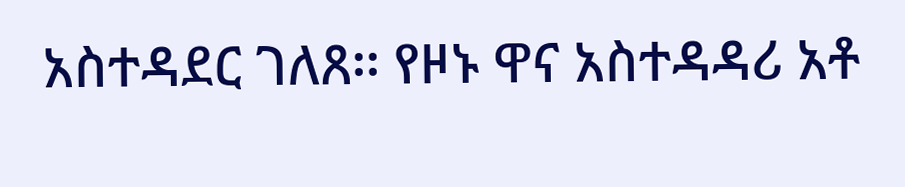አስተዳደር ገለጸ፡፡ የዞኑ ዋና አስተዳዳሪ አቶ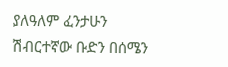ያለዓለም ፈንታሁን ሽብርተኛው ቡድን በሰሜን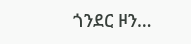ጎንደር ዞን…